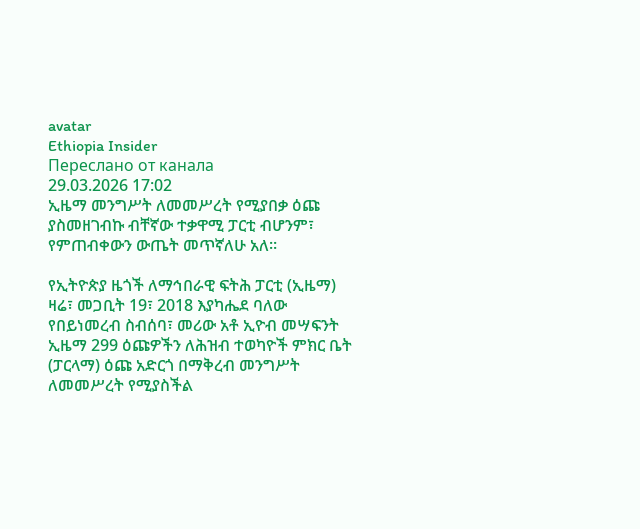avatar
Ethiopia Insider
Переслано от канала
29.03.2026 17:02
ኢዜማ መንግሥት ለመመሥረት የሚያበቃ ዕጩ ያስመዘገብኩ ብቸኛው ተቃዋሚ ፓርቲ ብሆንም፣ የምጠብቀውን ውጤት መጥኛለሁ አለ።

የኢትዮጵያ ዜጎች ለማኅበራዊ ፍትሕ ፓርቲ (ኢዜማ) ዛሬ፣ መጋቢት 19፣ 2018 እያካሔደ ባለው የበይነመረብ ስብሰባ፣ መሪው አቶ ኢዮብ መሣፍንት ኢዜማ 299 ዕጩዎችን ለሕዝብ ተወካዮች ምክር ቤት (ፓርላማ) ዕጩ አድርጎ በማቅረብ መንግሥት ለመመሥረት የሚያስችል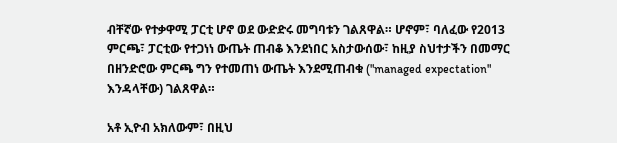ብቸኛው የተቃዋሚ ፓርቲ ሆኖ ወደ ውድድሩ መግባቱን ገልጸዋል። ሆኖም፣ ባለፈው የ2013 ምርጫ፣ ፓርቲው የተጋነነ ውጤት ጠብቆ እንደነበር አስታውሰው፣ ከዚያ ስህተታችን በመማር በዘንድሮው ምርጫ ግን የተመጠነ ውጤት እንደሚጠብቁ ("managed expectation" እንዳላቸው) ገልጸዋል።

አቶ ኢዮብ አክለውም፣ በዚህ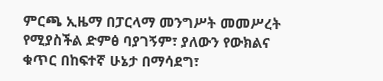ምርጫ ኢዜማ በፓርላማ መንግሥት መመሥረት የሚያስችል ድምፅ ባያገኝም፣ ያለውን የውክልና ቁጥር በከፍተኛ ሁኔታ በማሳደግ፣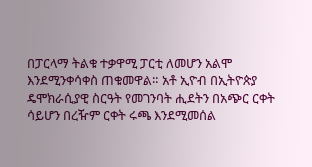በፓርላማ ትልቁ ተቃዋሚ ፓርቲ ለመሆን አልሞ እንደሚንቀሳቀስ ጠቁመዋል። አቶ ኢዮብ በኢትዮጵያ ዴሞክራሲያዊ ስርዓት የመገንባት ሒደትን በአጭር ርቀት ሳይሆን በረዥም ርቀት ሩጫ እንደሚመሰል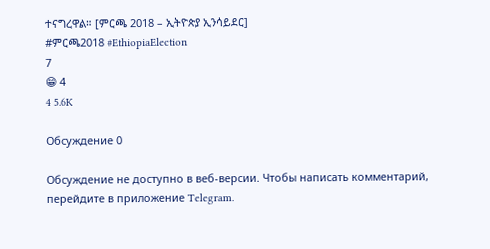ተናግረዋል። [ምርጫ 2018 – ኢትዮጵያ ኢንሳይደር]
#ምርጫ2018 #EthiopiaElection
7
😁 4
4 5.6K

Обсуждение 0

Обсуждение не доступно в веб-версии. Чтобы написать комментарий, перейдите в приложение Telegram.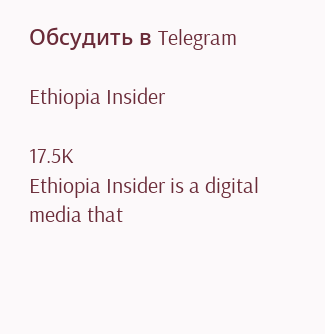Обсудить в Telegram

Ethiopia Insider

17.5K
Ethiopia Insider is a digital media that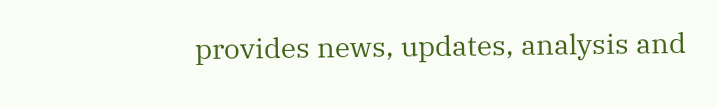provides news, updates, analysis and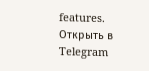features.
Открыть в Telegram